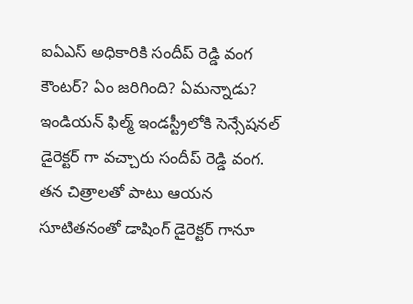ఐఏఎస్ అధికారికి సందీప్ రెడ్డి వంగ కౌంటర్? ఏం జరిగింది? ఏమన్నాడు?
ఇండియన్ ఫిల్మ్ ఇండస్ట్రీలోకి సెన్సేషనల్ డైరెక్టర్ గా వచ్చారు సందీప్ రెడ్డి వంగ. తన చిత్రాలతో పాటు ఆయన సూటితనంతో డాషింగ్ డైరెక్టర్ గానూ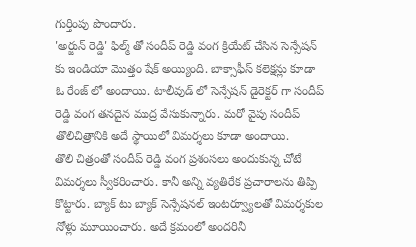గుర్తింపు పొందారు.
'అర్జున్ రెడ్డి' ఫిల్మ్ తో సందీప్ రెడ్డి వంగ క్రియేట్ చేసిన సెన్సేషన్ కు ఇండియా మొత్తం షేక్ అయ్యింది. బాక్సాఫీస్ కలెక్షన్లు కూడా ఓ రేంజ్ లో అందాయి. టాలీవుడ్ లో సెన్సేషన్ డైరెక్టర్ గా సందీప్ రెడ్డి వంగ తనదైన ముద్ర వేసుకున్నారు. మరో వైపు సందీప్ తొలిచిత్రానికి అదే స్థాయిలో విమర్శలు కూడా అందాయి.
తొలి చిత్రంతో సందీప్ రెడ్డి వంగ ప్రశంసలు అందుకున్న చోటే విమర్శలు స్వీకరించారు. కానీ అన్ని వ్యతిరేక ప్రచారాలను తిప్పి కొట్టారు. బ్యాక్ టు బ్యాక్ సెన్సేషనల్ ఇంటర్వ్యూలతో విమర్శకుల నోళ్లు మూయించారు. అదే క్రమంలో అందరినీ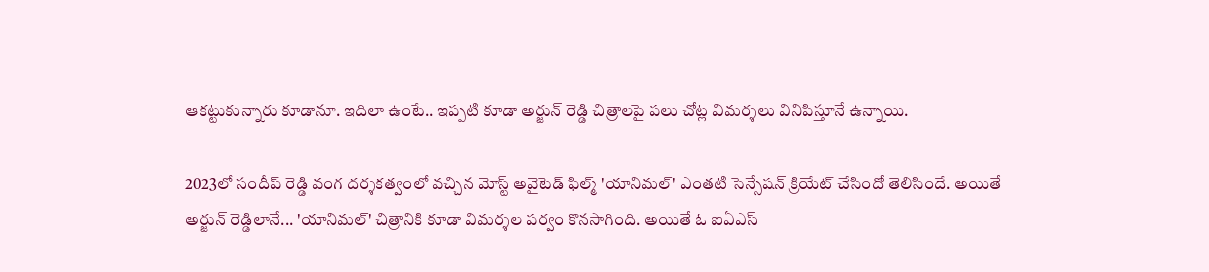ఆకట్టుకున్నారు కూడానూ. ఇదిలా ఉంటే.. ఇప్పటి కూడా అర్జున్ రెడ్డి చిత్రాలపై పలు చోట్ల విమర్శలు వినిపిస్తూనే ఉన్నాయి.

2023లో సందీప్ రెడ్డి వంగ దర్శకత్వంలో వచ్చిన మోస్ట్ అవైటెడ్ ఫిల్మ్ 'యానిమల్' ఎంతటి సెన్సేషన్ క్రియేట్ చేసిందో తెలిసిందే. అయితే అర్జున్ రెడ్డిలానే... 'యానిమల్' చిత్రానికి కూడా విమర్శల పర్వం కొనసాగింది. అయితే ఓ ఐఏఎస్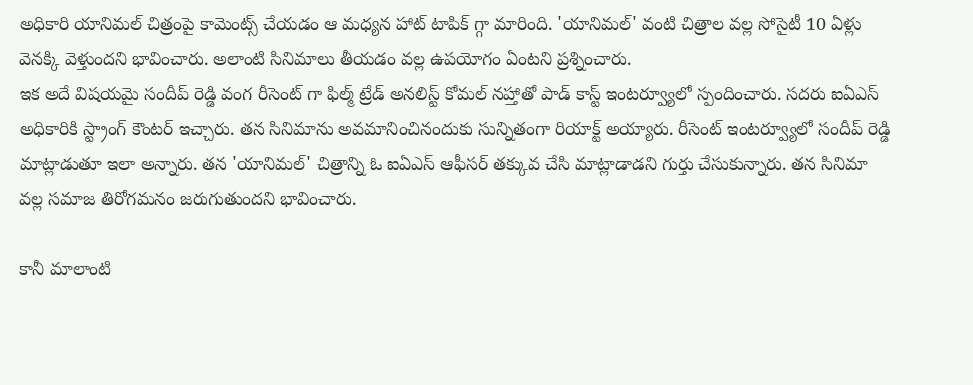అధికారి యానిమల్ చిత్రంపై కామెంట్స్ చేయడం ఆ మధ్యన హాట్ టాపిక్ గ్గా మారింది. 'యానిమల్' వంటి చిత్రాల వల్ల సోసైటీ 10 ఏళ్లు వెనక్కి వెళ్తుందని భావించారు. అలాంటి సినిమాలు తీయడం వల్ల ఉపయోగం ఏంటని ప్రశ్నించారు.
ఇక అదే విషయమై సందీప్ రెడ్డి వంగ రీసెంట్ గా ఫిల్మ్ ట్రేడ్ అనలిస్ట్ కోమల్ నహ్తాతో పాడ్ కాస్ట్ ఇంటర్వ్యూలో స్పందించారు. సదరు ఐఏఎస్ అధికారికి స్ట్రాంగ్ కౌంటర్ ఇచ్చారు. తన సినిమాను అవమానించినందుకు సున్నితంగా రియాక్ట్ అయ్యారు. రీసెంట్ ఇంటర్వ్యూలో సందీప్ రెడ్డి మాట్లాడుతూ ఇలా అన్నారు. తన 'యానిమల్' చిత్రాన్ని ఓ ఐఏఎస్ ఆఫీసర్ తక్కువ చేసి మాట్లాడాడని గుర్తు చేసుకున్నారు. తన సినిమా వల్ల సమాజ తిరోగమనం జరుగుతుందని భావించారు.

కానీ మాలాంటి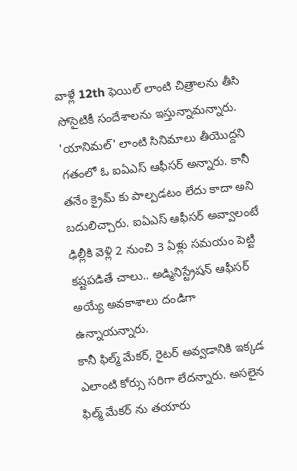వాళ్లే 12th ఫెయిల్ లాంటి చిత్రాలను తీసి సోసైటికీ సందేశాలను ఇస్తున్నామన్నారు. 'యానిమల్' లాంటి సినిమాలు తీయొద్దని గతంలో ఓ ఐఏఎస్ ఆఫీసర్ అన్నారు. కానీ తనేం క్రైమ్ కు పాల్పడటం లేదు కాదా అని బదులిచ్చారు. ఐఏఎస్ ఆఫీసర్ అవ్వాలంటే ఢిల్లీకి వెళ్లి 2 నుంచి 3 ఏళ్లు సమయం పెట్టి కష్టపడితే చాలు.. అడ్మినిస్ట్రేషన్ ఆఫీసర్ అయ్యే అవకాశాలు దండిగా ఉన్నాయన్నారు.
కానీ ఫిల్మ్ మేకర్, రైటర్ అవ్వడానికి ఇక్కడ ఎలాంటి కోర్సు సరిగా లేదన్నారు. అసలైన ఫిల్మ్ మేకర్ ను తయారు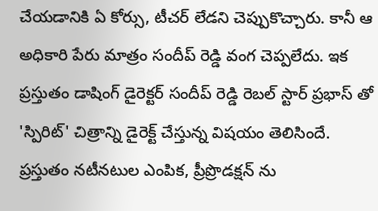చేయడానికి ఏ కోర్సు, టీచర్ లేడని చెప్పుకొచ్చారు. కానీ ఆ అధికారి పేరు మాత్రం సందీప్ రెడ్డి వంగ చెప్పలేదు. ఇక ప్రస్తుతం డాషింగ్ డైరెక్టర్ సందీప్ రెడ్డి రెబల్ స్టార్ ప్రభాస్ తో 'స్పిరిట్' చిత్రాన్ని డైరెక్ట్ చేస్తున్న విషయం తెలిసిందే. ప్రస్తుతం నటీనటుల ఎంపిక, ప్రీప్రొడక్షన్ ను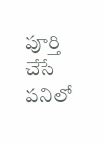పూర్తి చేసే పనిలో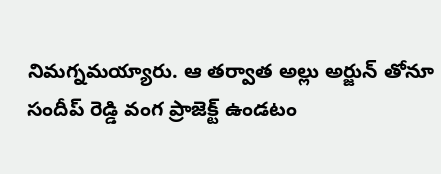నిమగ్నమయ్యారు. ఆ తర్వాత అల్లు అర్జున్ తోనూ సందీప్ రెడ్డి వంగ ప్రాజెక్ట్ ఉండటం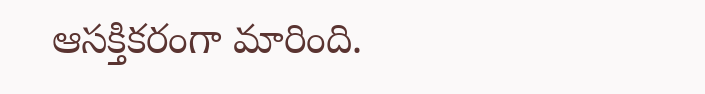ఆసక్తికరంగా మారింది.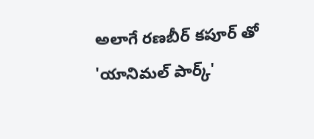అలాగే రణబీర్ కపూర్ తో 'యానిమల్ పార్క్'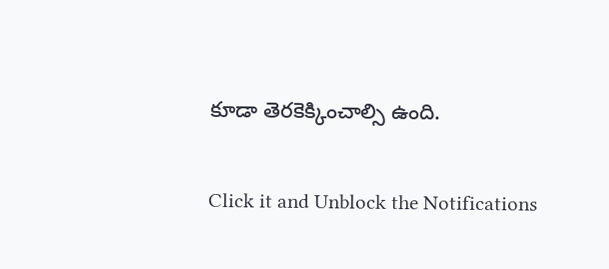కూడా తెరకెక్కించాల్సి ఉంది.


Click it and Unblock the Notifications